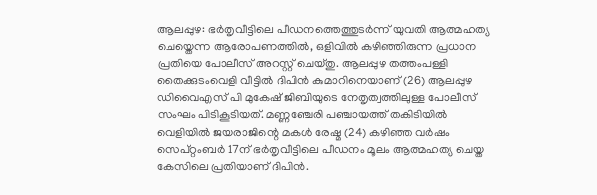ആലപ്പുഴ: ഭർതൃവീട്ടിലെ പീഡനത്തെത്തുടർന്ന് യുവതി ആത്മഹത്യ ചെയ്തെന്ന ആരോപണത്തിൽ, ഒളിവിൽ കഴിഞ്ഞിരുന്ന പ്രധാന പ്രതിയെ പോലീസ് അറസ്റ്റ് ചെയ്തു. ആലപ്പുഴ തത്തംപള്ളി തൈക്കുടംവെളി വീട്ടിൽ ദിപിൻ കുമാറിനെയാണ് (26) ആലപ്പുഴ ഡിവൈഎസ് പി മുകേഷ് ജിബിയുടെ നേതൃത്വത്തിലുള്ള പോലീസ് സംഘം പിടികൂടിയത്. മണ്ണഞ്ചേരി പഞ്ചായത്ത് തകിടിയിൽ വെളിയിൽ ജയരാജിന്റെ മകൾ രേഷ്മ (24) കഴിഞ്ഞ വർഷം സെപ്റ്റംബർ 17ന് ഭർതൃവീട്ടിലെ പീഡനം മൂലം ആത്മഹത്യ ചെയ്ത കേസിലെ പ്രതിയാണ് ദിപിൻ.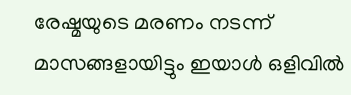രേഷ്മയുടെ മരണം നടന്ന് മാസങ്ങളായിട്ടും ഇയാൾ ഒളിവിൽ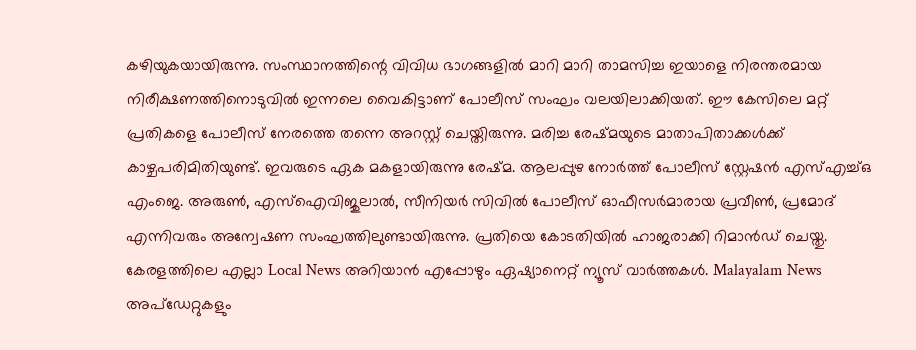കഴിയുകയായിരുന്നു. സംസ്ഥാനത്തിന്റെ വിവിധ ഭാഗങ്ങളിൽ മാറി മാറി താമസിച്ച ഇയാളെ നിരന്തരമായ നിരീക്ഷണത്തിനൊടുവിൽ ഇന്നലെ വൈകിട്ടാണ് പോലീസ് സംഘം വലയിലാക്കിയത്. ഈ കേസിലെ മറ്റ് പ്രതികളെ പോലീസ് നേരത്തെ തന്നെ അറസ്റ്റ് ചെയ്തിരുന്നു. മരിച്ച രേഷ്മയുടെ മാതാപിതാക്കൾക്ക് കാഴ്ചപരിമിതിയുണ്ട്. ഇവരുടെ ഏക മകളായിരുന്നു രേഷ്മ. ആലപ്പുഴ നോർത്ത് പോലീസ് സ്റ്റേഷൻ എസ്എച്ച്ഒ എംജെ. അരുൺ, എസ്ഐവിജുലാൽ, സീനിയർ സിവിൽ പോലീസ് ഓഫീസർമാരായ പ്രവീൺ, പ്രമോദ് എന്നിവരും അന്വേഷണ സംഘത്തിലുണ്ടായിരുന്നു. പ്രതിയെ കോടതിയിൽ ഹാജരാക്കി റിമാൻഡ് ചെയ്തു.
കേരളത്തിലെ എല്ലാ Local News അറിയാൻ എപ്പോഴും ഏഷ്യാനെറ്റ് ന്യൂസ് വാർത്തകൾ. Malayalam News അപ്ഡേറ്റുകളും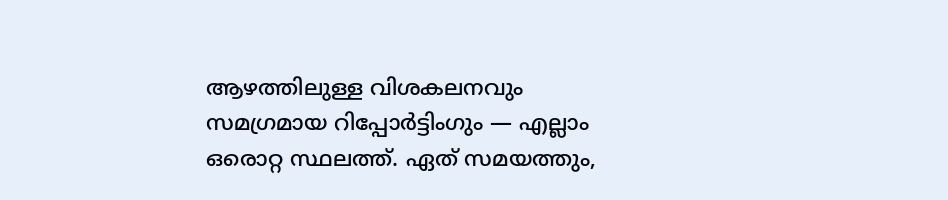ആഴത്തിലുള്ള വിശകലനവും സമഗ്രമായ റിപ്പോർട്ടിംഗും — എല്ലാം ഒരൊറ്റ സ്ഥലത്ത്. ഏത് സമയത്തും,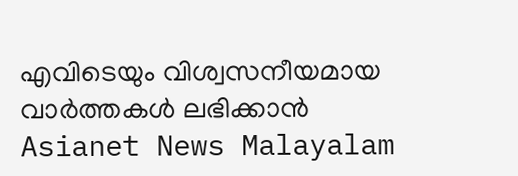എവിടെയും വിശ്വസനീയമായ വാർത്തകൾ ലഭിക്കാൻ Asianet News Malayalam